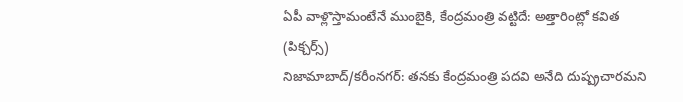ఏపీ వాళ్లొస్తామంటేనే ముంబైకి, కేంద్రమంత్రి వట్టిదే: అత్తారింట్లో కవిత (పిక్చర్స్)
నిజామాబాద్/కరీంనగర్: తనకు కేంద్రమంత్రి పదవి అనేది దుష్ప్రచారమని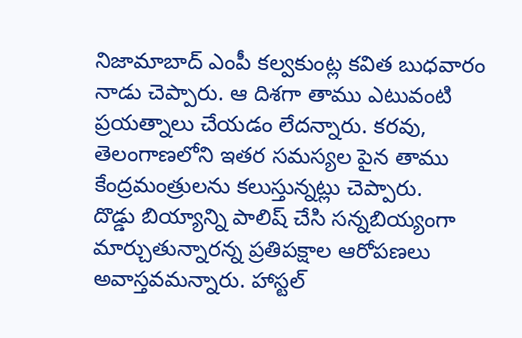నిజామాబాద్ ఎంపీ కల్వకుంట్ల కవిత బుధవారం నాడు చెప్పారు. ఆ దిశగా తాము ఎటువంటి ప్రయత్నాలు చేయడం లేదన్నారు. కరవు, తెలంగాణలోని ఇతర సమస్యల పైన తాము కేంద్రమంత్రులను కలుస్తున్నట్లు చెప్పారు.
దొడ్డు బియ్యాన్ని పాలిష్ చేసి సన్నబియ్యంగా మార్చుతున్నారన్న ప్రతిపక్షాల ఆరోపణలు అవాస్తవమన్నారు. హాస్టల్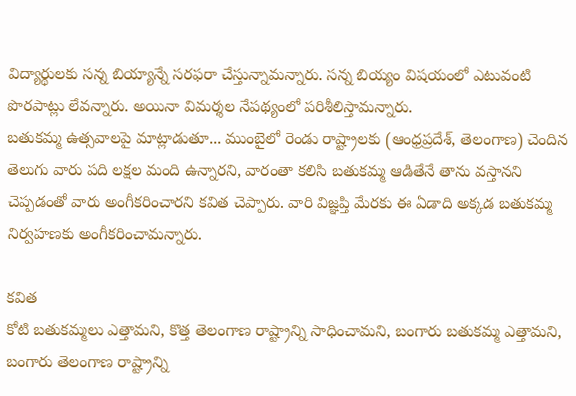విద్యార్థులకు సన్న బియ్యాన్నే సరఫరా చేస్తున్నామన్నారు. సన్న బియ్యం విషయంలో ఎటువంటి పొరపాట్లు లేవన్నారు. అయినా విమర్శల నేపథ్యంలో పరిశీలిస్తామన్నారు.
బతుకమ్మ ఉత్సవాలపై మాట్లాడుతూ... ముంబైలో రెండు రాష్ట్రాలకు (ఆంధ్రప్రదేశ్, తెలంగాణ) చెందిన తెలుగు వారు పది లక్షల మంది ఉన్నారని, వారంతా కలిసి బతుకమ్మ ఆడితేనే తాను వస్తానని చెప్పడంతో వారు అంగీకరించారని కవిత చెప్పారు. వారి విజ్ఞప్తి మేరకు ఈ ఏడాది అక్కడ బతుకమ్మ నిర్వహణకు అంగీకరించామన్నారు.

కవిత
కోటి బతుకమ్మలు ఎత్తామని, కొత్త తెలంగాణ రాష్ట్రాన్ని సాధించామని, బంగారు బతుకమ్మ ఎత్తామని, బంగారు తెలంగాణ రాష్ట్రాన్ని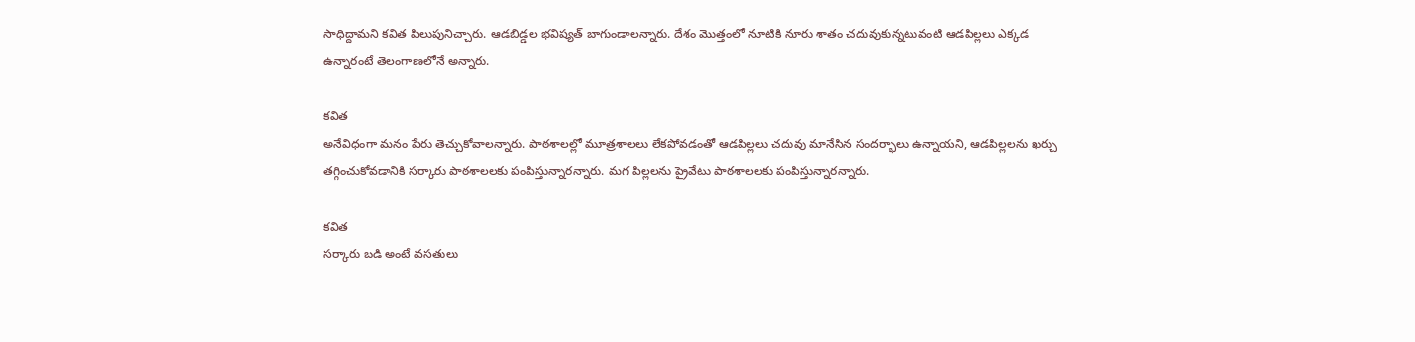సాధిద్దామని కవిత పిలుపునిచ్చారు. ఆడబిడ్డల భవిష్యత్ బాగుండాలన్నారు. దేశం మొత్తంలో నూటికి నూరు శాతం చదువుకున్నటువంటి ఆడపిల్లలు ఎక్కడ ఉన్నారంటే తెలంగాణలోనే అన్నారు.

కవిత
అనేవిధంగా మనం పేరు తెచ్చుకోవాలన్నారు. పాఠశాలల్లో మూత్రశాలలు లేకపోవడంతో ఆడపిల్లలు చదువు మానేసిన సందర్భాలు ఉన్నాయని, ఆడపిల్లలను ఖర్చు తగ్గించుకోవడానికి సర్కారు పాఠశాలలకు పంపిస్తున్నారన్నారు. మగ పిల్లలను ప్రైవేటు పాఠశాలలకు పంపిస్తున్నారన్నారు.

కవిత
సర్కారు బడి అంటే వసతులు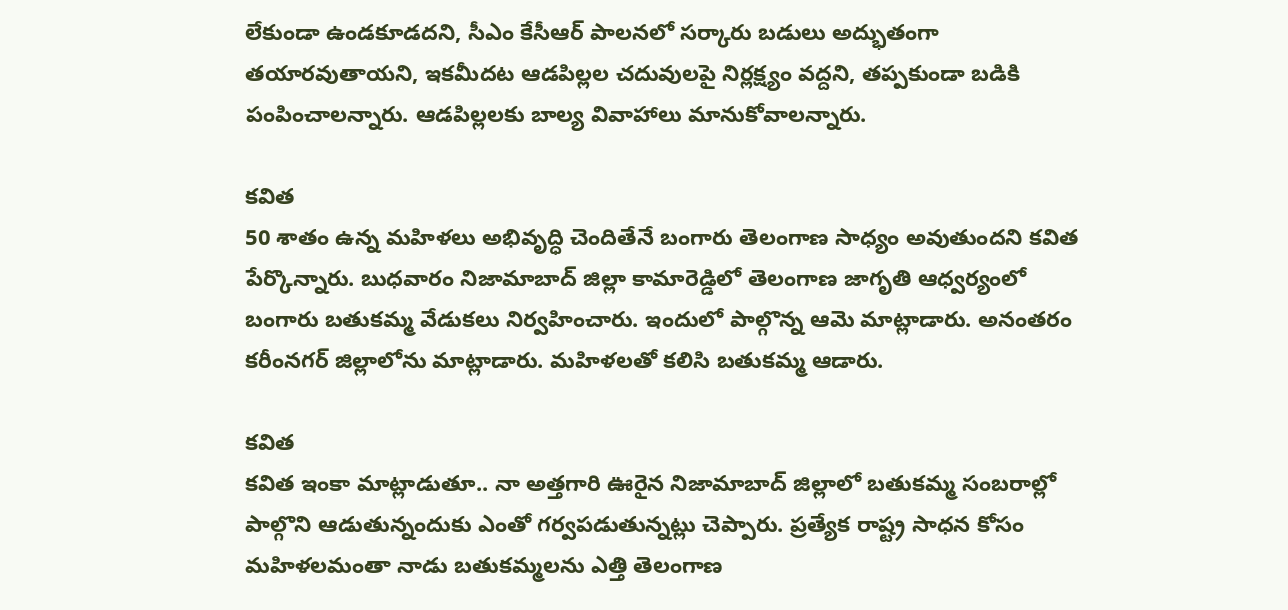లేకుండా ఉండకూడదని, సీఎం కేసీఆర్ పాలనలో సర్కారు బడులు అద్భుతంగా తయారవుతాయని, ఇకమీదట ఆడపిల్లల చదువులపై నిర్లక్ష్యం వద్దని, తప్పకుండా బడికి పంపించాలన్నారు. ఆడపిల్లలకు బాల్య వివాహాలు మానుకోవాలన్నారు.

కవిత
50 శాతం ఉన్న మహిళలు అభివృద్ధి చెందితేనే బంగారు తెలంగాణ సాధ్యం అవుతుందని కవిత పేర్కొన్నారు. బుధవారం నిజామాబాద్ జిల్లా కామారెడ్డిలో తెలంగాణ జాగృతి ఆధ్వర్యంలో బంగారు బతుకమ్మ వేడుకలు నిర్వహించారు. ఇందులో పాల్గొన్న ఆమె మాట్లాడారు. అనంతరం కరీంనగర్ జిల్లాలోను మాట్లాడారు. మహిళలతో కలిసి బతుకమ్మ ఆడారు.

కవిత
కవిత ఇంకా మాట్లాడుతూ.. నా అత్తగారి ఊరైన నిజామాబాద్ జిల్లాలో బతుకమ్మ సంబరాల్లో పాల్గొని ఆడుతున్నందుకు ఎంతో గర్వపడుతున్నట్లు చెప్పారు. ప్రత్యేక రాష్ట్ర సాధన కోసం మహిళలమంతా నాడు బతుకమ్మలను ఎత్తి తెలంగాణ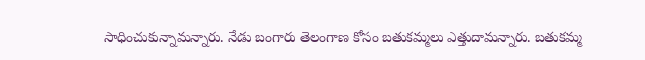సాధించుకున్నామన్నారు. నేడు బంగారు తెలంగాణ కోసం బతుకమ్మలు ఎత్తుదామన్నారు. బతుకమ్మ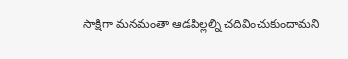సాక్షిగా మనమంతా ఆడపిల్లల్ని చదివించుకుందామని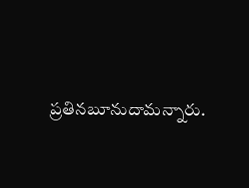ప్రతినబూనుదామన్నారు.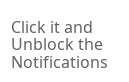Click it and Unblock the Notifications